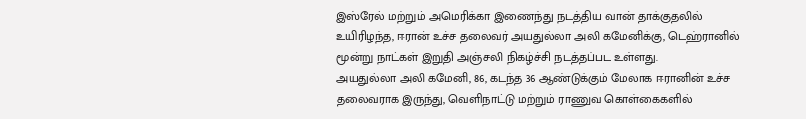இஸ்ரேல் மற்றும் அமெரிக்கா இணைந்து நடத்திய வான் தாக்குதலில் உயிரிழந்த, ஈரான் உச்ச தலைவர் அயதுல்லா அலி கமேனிக்கு, டெஹ்ரானில் மூன்று நாட்கள் இறுதி அஞ்சலி நிகழ்ச்சி நடத்தப்பட உள்ளது.
அயதுல்லா அலி கமேனி, 86, கடந்த 36 ஆண்டுக்கும் மேலாக ஈரானின் உச்ச தலைவராக இருந்து, வெளிநாட்டு மற்றும் ராணுவ கொள்கைகளில்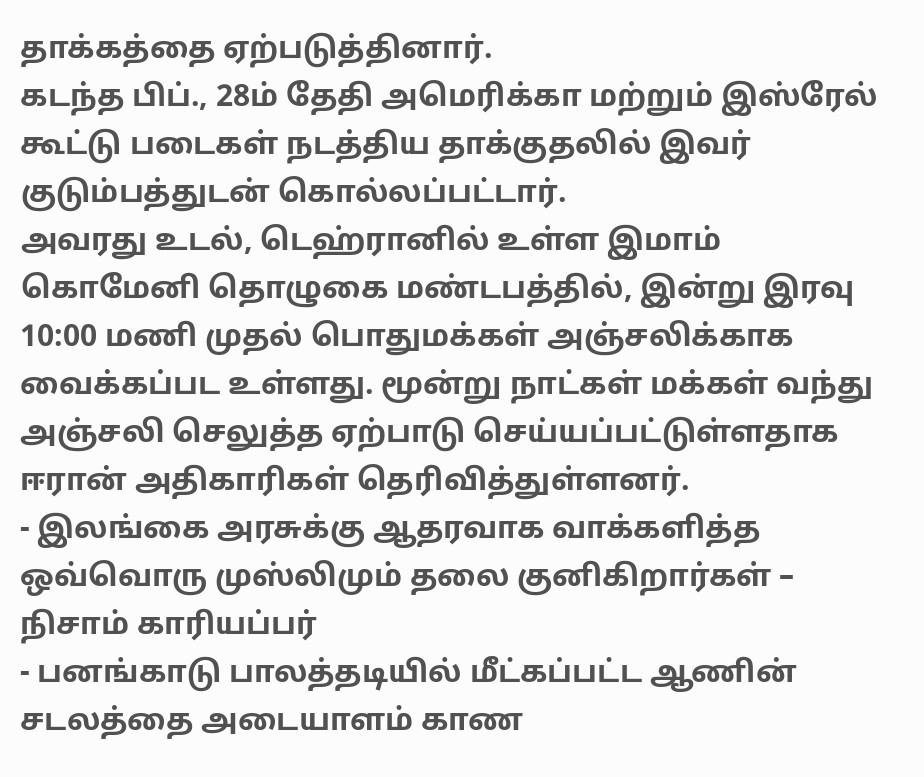தாக்கத்தை ஏற்படுத்தினார்.
கடந்த பிப்., 28ம் தேதி அமெரிக்கா மற்றும் இஸ்ரேல் கூட்டு படைகள் நடத்திய தாக்குதலில் இவர் குடும்பத்துடன் கொல்லப்பட்டார்.
அவரது உடல், டெஹ்ரானில் உள்ள இமாம் கொமேனி தொழுகை மண்டபத்தில், இன்று இரவு 10:00 மணி முதல் பொதுமக்கள் அஞ்சலிக்காக வைக்கப்பட உள்ளது. மூன்று நாட்கள் மக்கள் வந்து அஞ்சலி செலுத்த ஏற்பாடு செய்யப்பட்டுள்ளதாக ஈரான் அதிகாரிகள் தெரிவித்துள்ளனர்.
- இலங்கை அரசுக்கு ஆதரவாக வாக்களித்த ஒவ்வொரு முஸ்லிமும் தலை குனிகிறார்கள் – நிசாம் காரியப்பர்
- பனங்காடு பாலத்தடியில் மீட்கப்பட்ட ஆணின் சடலத்தை அடையாளம் காண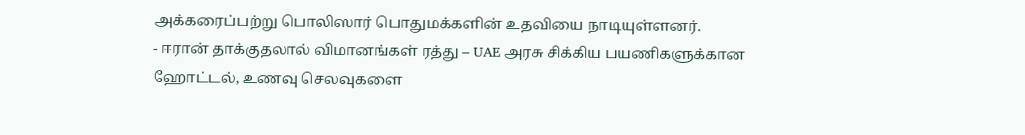அக்கரைப்பற்று பொலிஸார் பொதுமக்களின் உதவியை நாடியுள்ளனர்.
- ஈரான் தாக்குதலால் விமானங்கள் ரத்து – UAE அரசு சிக்கிய பயணிகளுக்கான ஹோட்டல், உணவு செலவுகளை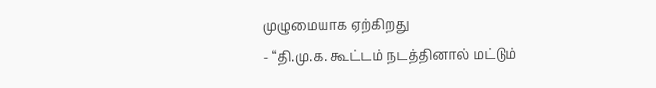முழுமையாக ஏற்கிறது
- “தி.மு.க. கூட்டம் நடத்தினால் மட்டும்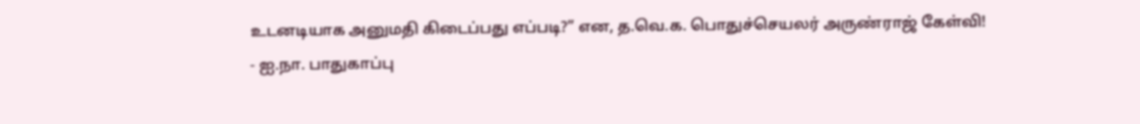உடனடியாக அனுமதி கிடைப்பது எப்படி?” என, த.வெ.க. பொதுச்செயலர் அருண்ராஜ் கேள்வி!
- ஐ.நா. பாதுகாப்பு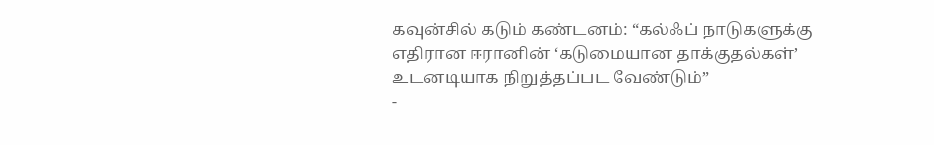கவுன்சில் கடும் கண்டனம்: “கல்ஃப் நாடுகளுக்கு எதிரான ஈரானின் ‘கடுமையான தாக்குதல்கள்’ உடனடியாக நிறுத்தப்பட வேண்டும்”
-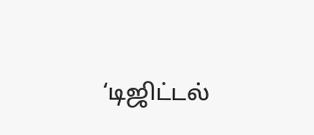‘டிஜிட்டல்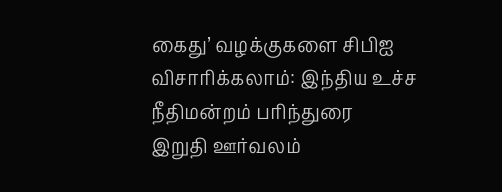கைது’ வழக்குகளை சிபிஐ விசாரிக்கலாம்: இந்திய உச்ச நீதிமன்றம் பரிந்துரை
இறுதி ஊர்வலம்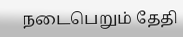நடைபெறும் தேதி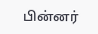பின்னர்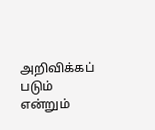அறிவிக்கப் படும் என்றும்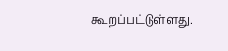கூறப்பட்டுள்ளது.